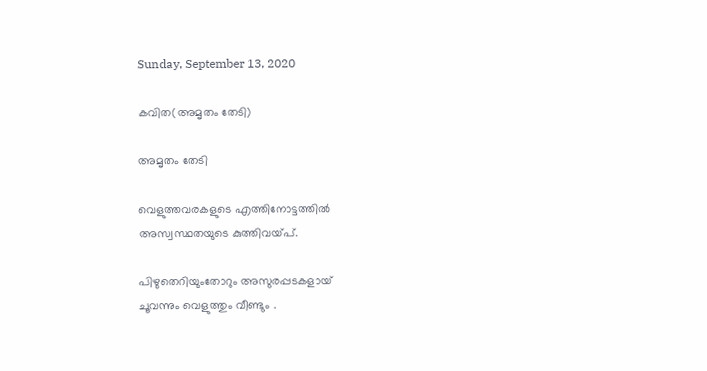Sunday, September 13, 2020

കവിത(അമൃതം തേടി)

അമൃതം തേടി

വെളുത്തവരകളുടെ എത്തിനോട്ടത്തില്‍
അസ്വസ്ഥതയുടെ കുത്തിവയ്പ്.

പിഴുതെറിയുംതോറും അസുരപ്പടകളായ്
ചൂവന്നും വെളുത്തും വീണ്ടും .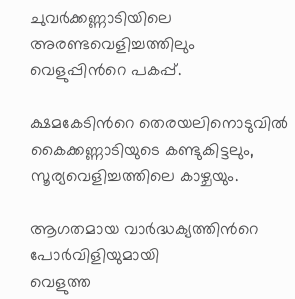ചുവര്‍ക്കണ്ണാടിയിലെ അരണ്ടവെളിച്ചത്തിലും
വെളുപ്പിന്‍റെ പകപ്പ്.

ക്ഷമകേടിന്‍റെ തെരയലിനൊടുവില്‍
കൈക്കണ്ണാടിയുടെ കണ്ടുകിട്ടലും,
സൂര്യവെളിച്ചത്തിലെ കാഴ്ചയും.

ആഗതമായ വാര്‍ദ്ധക്യത്തിന്‍റെ
പോര്‍വിളിയുമായി
വെളുത്ത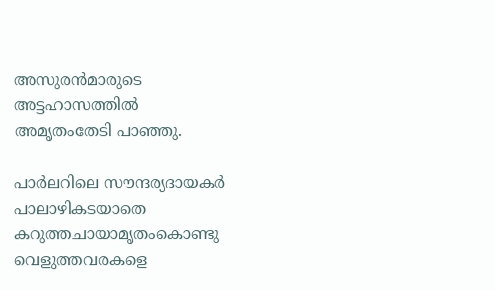അസുരന്‍മാരുടെ
അട്ടഹാസത്തില്‍
അമൃതംതേടി പാഞ്ഞു.

പാര്‍ലറിലെ സൗന്ദര്യദായകര്‍
പാലാഴികടയാതെ
കറുത്തചായാമൃതംകൊണ്ടു
വെളുത്തവരകളെ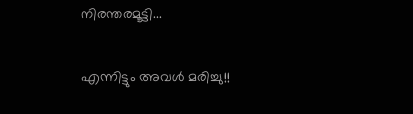നിരന്തരമൂട്ടി...

എന്നിട്ടും അവള്‍ മരിച്ചു!!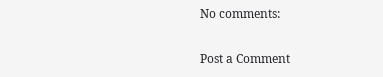No comments:

Post a Comment